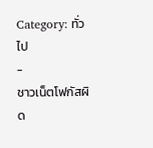Category: ทั่วไป
-
ชาวเน็ตโฟกัสผิด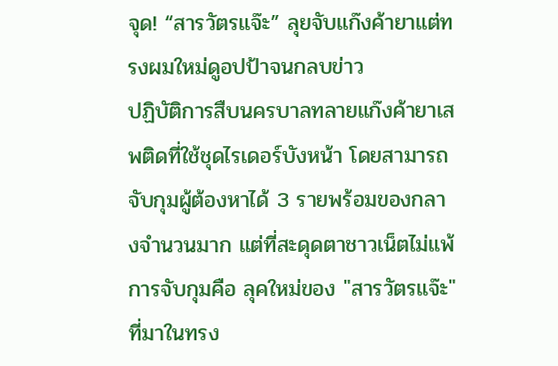จุด! “สารวัตรแจ๊ะ” ลุยจับแก๊งค้ายาแต่ทรงผมใหม่ดูอปป้าจนกลบข่าว
ปฏิบัติการสืบนครบาลทลายแก๊งค้ายาเสพติดที่ใช้ชุดไรเดอร์บังหน้า โดยสามารถจับกุมผู้ต้องหาได้ 3 รายพร้อมของกลางจำนวนมาก แต่ที่สะดุดตาชาวเน็ตไม่แพ้การจับกุมคือ ลุคใหม่ของ "สารวัตรแจ๊ะ" ที่มาในทรง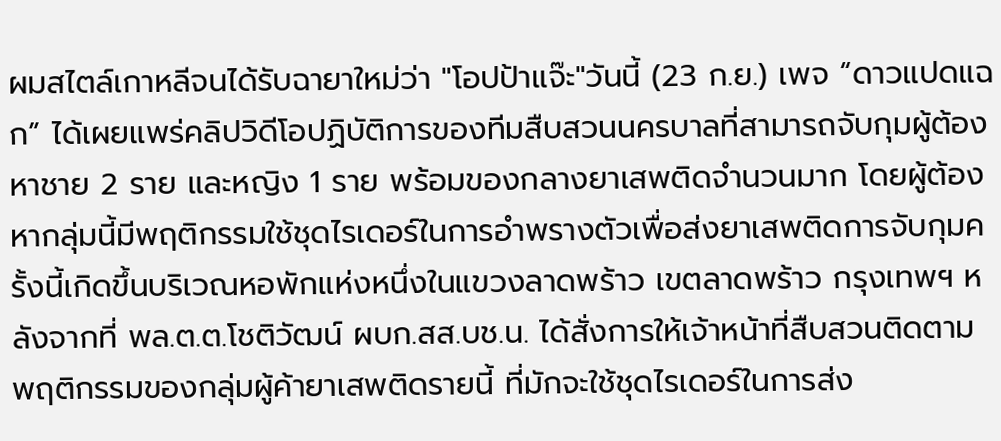ผมสไตล์เกาหลีจนได้รับฉายาใหม่ว่า "โอปป้าแจ๊ะ"วันนี้ (23 ก.ย.) เพจ “ดาวแปดแฉก” ได้เผยแพร่คลิปวิดีโอปฏิบัติการของทีมสืบสวนนครบาลที่สามารถจับกุมผู้ต้องหาชาย 2 ราย และหญิง 1 ราย พร้อมของกลางยาเสพติดจำนวนมาก โดยผู้ต้องหากลุ่มนี้มีพฤติกรรมใช้ชุดไรเดอร์ในการอำพรางตัวเพื่อส่งยาเสพติดการจับกุมครั้งนี้เกิดขึ้นบริเวณหอพักแห่งหนึ่งในแขวงลาดพร้าว เขตลาดพร้าว กรุงเทพฯ หลังจากที่ พล.ต.ต.โชติวัฒน์ ผบก.สส.บช.น. ได้สั่งการให้เจ้าหน้าที่สืบสวนติดตามพฤติกรรมของกลุ่มผู้ค้ายาเสพติดรายนี้ ที่มักจะใช้ชุดไรเดอร์ในการส่ง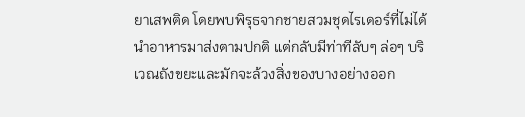ยาเสพติด โดยพบพิรุธจากชายสวมชุดไรเดอร์ที่ไม่ได้นำอาหารมาส่งตามปกติ แต่กลับมีท่าทีลับๆ ล่อๆ บริเวณถังขยะและมักจะล้วงสิ่งของบางอย่างออก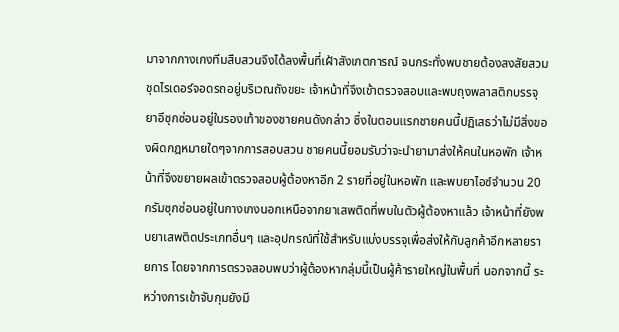มาจากกางเกงทีมสืบสวนจึงได้ลงพื้นที่เฝ้าสังเกตการณ์ จนกระทั่งพบชายต้องสงสัยสวมชุดไรเดอร์จอดรถอยู่บริเวณถังขยะ เจ้าหน้าที่จึงเข้าตรวจสอบและพบถุงพลาสติกบรรจุยาอีซุกซ่อนอยู่ในรองเท้าของชายคนดังกล่าว ซึ่งในตอนแรกชายคนนี้ปฏิเสธว่าไม่มีสิ่งของผิดกฎหมายใดๆจากการสอบสวน ชายคนนี้ยอมรับว่าจะนำยามาส่งให้คนในหอพัก เจ้าหน้าที่จึงขยายผลเข้าตรวจสอบผู้ต้องหาอีก 2 รายที่อยู่ในหอพัก และพบยาไอซ์จำนวน 20 กรัมซุกซ่อนอยู่ในกางเกงนอกเหนือจากยาเสพติดที่พบในตัวผู้ต้องหาแล้ว เจ้าหน้าที่ยังพบยาเสพติดประเภทอื่นๆ และอุปกรณ์ที่ใช้สำหรับแบ่งบรรจุเพื่อส่งให้กับลูกค้าอีกหลายรายการ โดยจากการตรวจสอบพบว่าผู้ต้องหากลุ่มนี้เป็นผู้ค้ารายใหญ่ในพื้นที่ นอกจากนี้ ระหว่างการเข้าจับกุมยังมี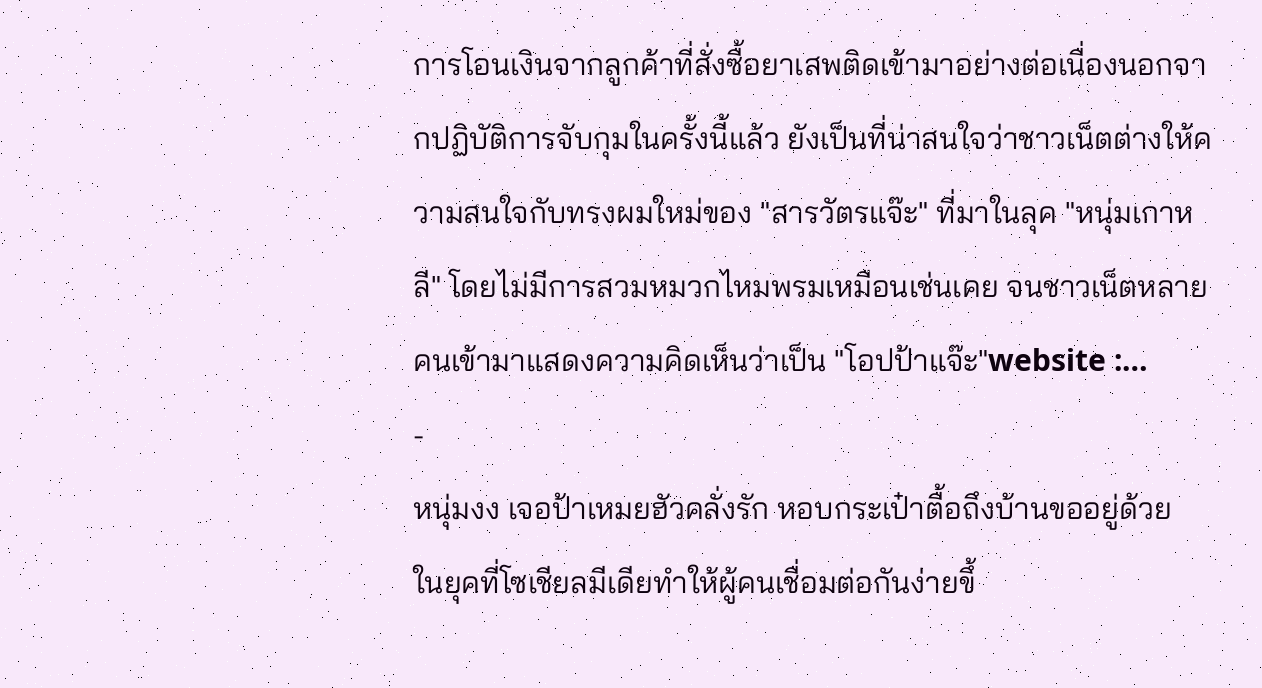การโอนเงินจากลูกค้าที่สั่งซื้อยาเสพติดเข้ามาอย่างต่อเนื่องนอกจากปฏิบัติการจับกุมในครั้งนี้แล้ว ยังเป็นที่น่าสนใจว่าชาวเน็ตต่างให้ความสนใจกับทรงผมใหม่ของ "สารวัตรแจ๊ะ" ที่มาในลุค "หนุ่มเกาหลี" โดยไม่มีการสวมหมวกไหมพรมเหมือนเช่นเคย จนชาวเน็ตหลายคนเข้ามาแสดงความคิดเห็นว่าเป็น "โอปป้าแจ๊ะ"website :…
-
หนุ่มงง เจอป้าเหมยฮัวคลั่งรัก หอบกระเป๋าตื้อถึงบ้านขออยู่ด้วย
ในยุคที่โซเชียลมีเดียทำให้ผู้คนเชื่อมต่อกันง่ายขึ้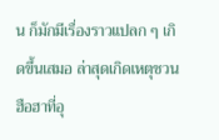น ก็มักมีเรื่องราวแปลก ๆ เกิดขึ้นเสมอ ล่าสุดเกิดเหตุชวนฮือฮาที่อุ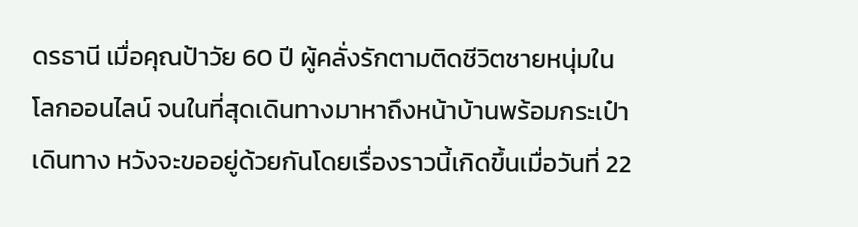ดรธานี เมื่อคุณป้าวัย 60 ปี ผู้คลั่งรักตามติดชีวิตชายหนุ่มในโลกออนไลน์ จนในที่สุดเดินทางมาหาถึงหน้าบ้านพร้อมกระเป๋าเดินทาง หวังจะขออยู่ด้วยกันโดยเรื่องราวนี้เกิดขึ้นเมื่อวันที่ 22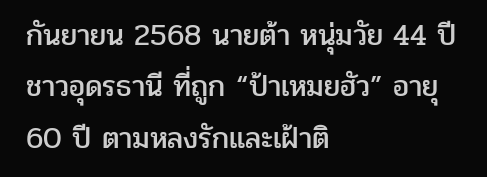กันยายน 2568 นายต้า หนุ่มวัย 44 ปี ชาวอุดรธานี ที่ถูก “ป้าเหมยฮัว” อายุ 60 ปี ตามหลงรักและเฝ้าติ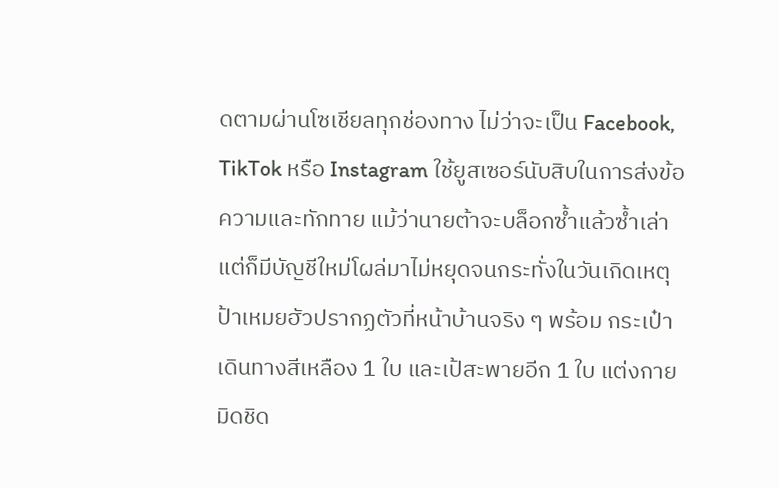ดตามผ่านโซเชียลทุกช่องทาง ไม่ว่าจะเป็น Facebook, TikTok หรือ Instagram ใช้ยูสเซอร์นับสิบในการส่งข้อความและทักทาย แม้ว่านายต้าจะบล็อกซ้ำแล้วซ้ำเล่า แต่ก็มีบัญชีใหม่โผล่มาไม่หยุดจนกระทั่งในวันเกิดเหตุ ป้าเหมยฮัวปรากฏตัวที่หน้าบ้านจริง ๆ พร้อม กระเป๋าเดินทางสีเหลือง 1 ใบ และเป้สะพายอีก 1 ใบ แต่งกายมิดชิด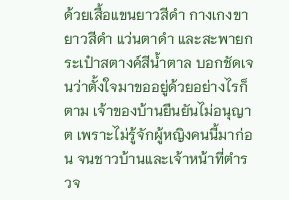ด้วยเสื้อแขนยาวสีดำ กางเกงขายาวสีดำ แว่นตาดำ และสะพายกระเป๋าสตางค์สีน้ำตาล บอกชัดเจนว่าตั้งใจมาขออยู่ด้วยอย่างไรก็ตาม เจ้าของบ้านยืนยันไม่อนุญาต เพราะไม่รู้จักผู้หญิงคนนี้มาก่อน จนชาวบ้านและเจ้าหน้าที่ตำรวจ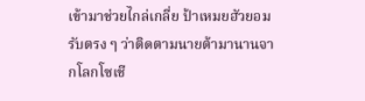เข้ามาช่วยไกล่เกลี่ย ป้าเหมยฮัวยอมรับตรง ๆ ว่าติดตามนายต้ามานานจากโลกโซเชี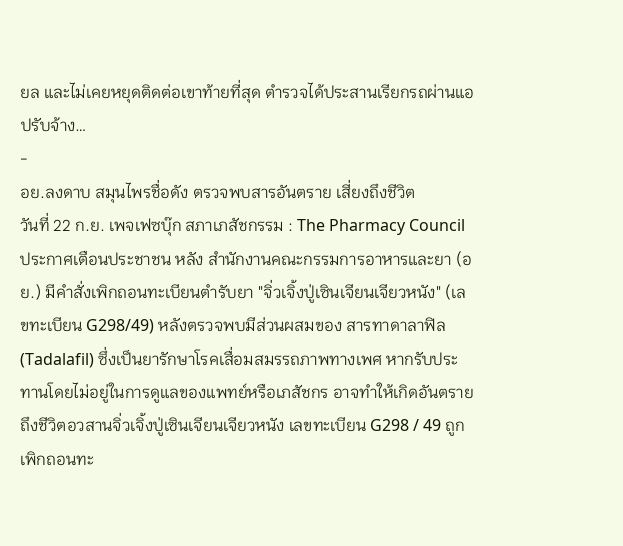ยล และไม่เคยหยุดติดต่อเขาท้ายที่สุด ตำรวจได้ประสานเรียกรถผ่านแอปรับจ้าง…
-
อย.ลงดาบ สมุนไพรชื่อดัง ตรวจพบสารอันตราย เสี่ยงถึงชีวิต
วันที่ 22 ก.ย. เพจเฟซบุ๊ก สภาเภสัชกรรม : The Pharmacy Council ประกาศเตือนประชาชน หลัง สำนักงานคณะกรรมการอาหารและยา (อย.) มีคำสั่งเพิกถอนทะเบียนตำรับยา "จิ่วเจิ้งปู่เซินเจียนเจียวหนัง" (เลขทะเบียน G298/49) หลังตรวจพบมีส่วนผสมของ สารทาดาลาฟิล (Tadalafil) ซึ่งเป็นยารักษาโรคเสื่อมสมรรถภาพทางเพศ หากรับประทานโดยไม่อยู่ในการดูแลของแพทย์หรือเภสัชกร อาจทำให้เกิดอันตรายถึงชีวิตอวสานจิ่วเจิ้งปู่เซินเจียนเจียวหนัง เลขทะเบียน G298 / 49 ถูกเพิกถอนทะ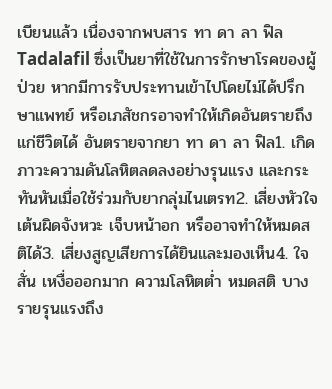เบียนแล้ว เนื่องจากพบสาร ทา ดา ลา ฟิล Tadalafil ซึ่งเป็นยาที่ใช้ในการรักษาโรคของผู้ป่วย หากมีการรับประทานเข้าไปโดยไม่ได้ปรึกษาแพทย์ หรือเภสัชกรอาจทำให้เกิดอันตรายถึงแก่ชีวิตได้ อันตรายจากยา ทา ดา ลา ฟิล1. เกิดภาวะความดันโลหิตลดลงอย่างรุนแรง และกระทันหันเมื่อใช้ร่วมกับยากลุ่มไนเตรท2. เสี่ยงหัวใจเต้นผิดจังหวะ เจ็บหน้าอก หรืออาจทำให้หมดสติได้3. เสี่ยงสูญเสียการได้ยินและมองเห็น4. ใจสั่น เหงื่อออกมาก ความโลหิตต่ำ หมดสติ บางรายรุนแรงถึง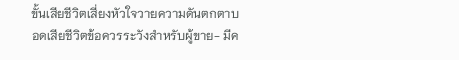ขั้นเสียชีวิตเสี่ยงหัวใจวายความดันตกตาบอดเสียชีวิตข้อควรระวังสำหรับผู้ขาย- มีค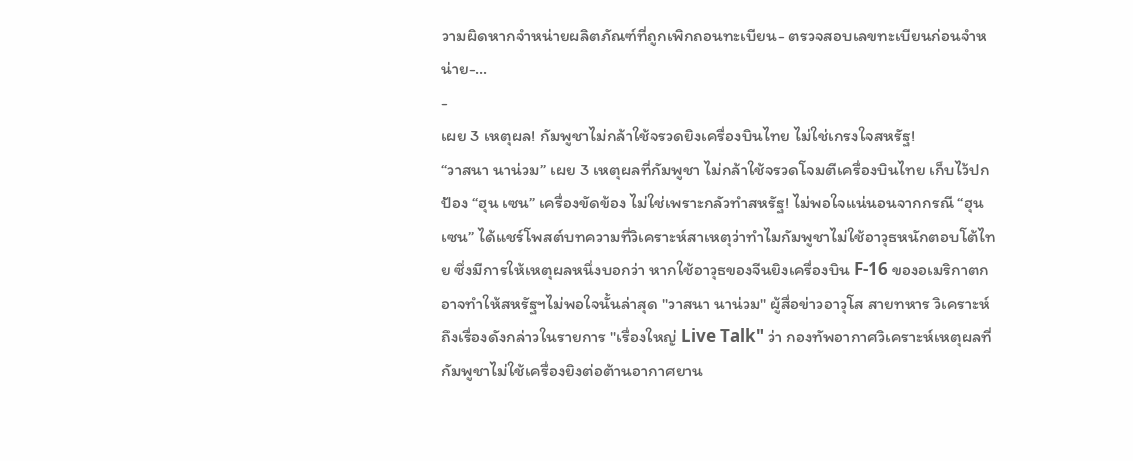วามผิดหากจำหน่ายผลิตภัณฑ์ที่ถูกเพิกถอนทะเบียน- ตรวจสอบเลขทะเบียนก่อนจำหน่าย-…
-
เผย 3 เหตุผล! กัมพูชาไม่กล้าใช้จรวดยิงเครื่องบินไทย ไม่ใช่เกรงใจสหรัฐ!
“วาสนา นาน่วม” เผย 3 เหตุผลที่กัมพูชา ไม่กล้าใช้จรวดโจมตีเครื่องบินไทย เก็บไว้ปกป้อง “ฮุน เซน” เครื่องขัดข้อง ไม่ใช่เพราะกลัวทำสหรัฐ! ไม่พอใจแน่นอนจากกรณี “ฮุน เซน” ได้แชร์โพสต์บทความที่วิเคราะห์สาเหตุว่าทำไมกัมพูชาไม่ใช้อาวุธหนักตอบโต้ไทย ซึ่งมีการให้เหตุผลหนึ่งบอกว่า หากใช้อาวุธของจีนยิงเครื่องบิน F-16 ของอเมริกาตก อาจทำให้สหรัฐฯไม่พอใจนั้นล่าสุด "วาสนา นาน่วม" ผู้สื่อข่าวอาวุโส สายทหาร วิเคราะห์ถึงเรื่องดังกล่าวในรายการ "เรื่องใหญ่ Live Talk" ว่า กองทัพอากาศวิเคราะห์เหตุผลที่กัมพูชาไม่ใช้เครื่องยิงต่อต้านอากาศยาน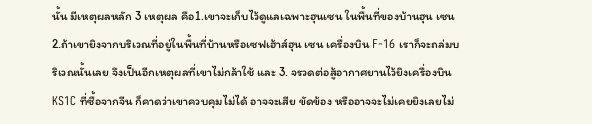นั้น มีเหตุผลหลัก 3 เหตุผล คือ1.เขาจะเก็บไว้ดูแลเฉพาะฮุนเซน ในพื้นที่ของบ้านฮุน เซน 2.ถ้าเขายิงจากบริเวณที่อยู่ในพื้นที่บ้านหรือเซฟเฮ้าส์ฮุน เซน เครื่องบิน F-16 เราก็จะถล่มบริเวณนั้นเลย จึงเป็นอีกเหตุผลที่เขาไม่กล้าใช้ และ 3. จรวดต่อสู้อากาศยานไว้ยิงเครื่องบิน KS1C ที่ซื้อจากจีน ก็คาดว่าเขาควบคุมไม่ได้ อาจจะเสีย ขัดข้อง หรืออาจจะไม่เคยยิงเลยไม่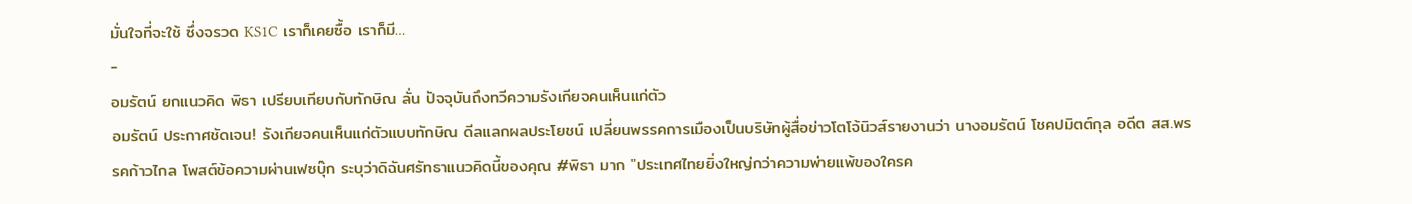มั่นใจที่จะใช้ ซึ่งจรวด KS1C เราก็เคยซื้อ เราก็มี…
-
อมรัตน์ ยกแนวคิด พิธา เปรียบเทียบกับทักษิณ ลั่น ปัจจุบันถึงทวีความรังเกียจคนเห็นแก่ตัว
อมรัตน์ ประกาศชัดเจน! รังเกียจคนเห็นแก่ตัวแบบทักษิณ ดีลแลกผลประโยชน์ เปลี่ยนพรรคการเมืองเป็นบริษัทผู้สื่อข่าวโตโจ้นิวส์รายงานว่า นางอมรัตน์ โชคปมิตต์กุล อดีต สส.พรรคก้าวไกล โพสต์ข้อความผ่านเฟซบุ๊ก ระบุว่าดิฉันศรัทธาแนวคิดนี้ของคุณ #พิธา มาก "ประเทศไทยยิ่งใหญ่กว่าความพ่ายแพ้ของใครค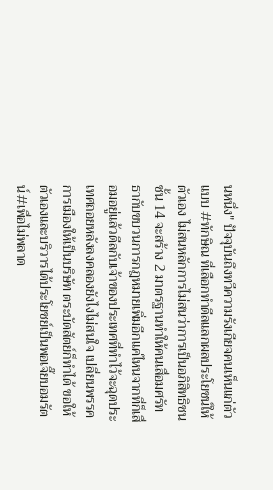นหนึ่ง" ปัจจุบันถึงทวีความรังเกียจคนเห็นแก่ตัวแบบ #ทักษิณ ที่เลือกทำดีลแลกผลประโยชน์ให้ตัวเอง ไม่สนหลักการไม่สนว่าการเป็นอภิสิทธิชนชั้น 14 จะสร้าง 2 มาตรฐานทำให้คนเสื่อมศรัทธากับขบวนการกฎหมายเพิ่มอีกแค่ไหนจากที่ก็เสื่อมอยู่แล้วดีลกับเจ้าของประเทศที่ทำไว้จะฉุดประเทศถอยหลังลงคลองยังไงไม่สนใจ เปลี่ยนพรรคการเมืองให้เป็นบริษัท ตระบัดสัตย์ก็ทำได้ ขอให้ตัวเองและบริวารได้ประโยชย์เป็นพอเจี๊ยบอมรัตน์#เพื่อไม่พลาด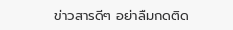ข่าวสารดีๆ อย่าลืมกดติด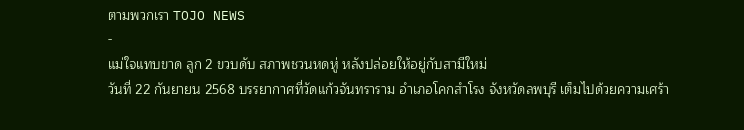ตามพวกเรา TOJO NEWS
-
แม่ใจแทบขาด ลูก 2 ขวบดับ สภาพชวนหดหู่ หลังปล่อยให้อยู่กับสามีใหม่
วันที่ 22 กันยายน 2568 บรรยากาศที่วัดแก้วจันทราราม อำเภอโคกสำโรง จังหวัดลพบุรี เต็มไปด้วยความเศร้า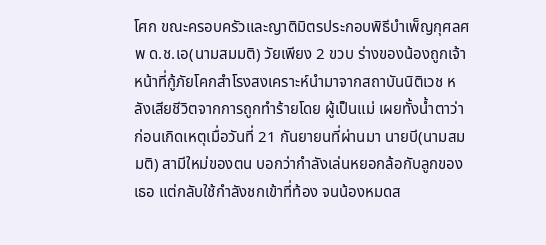โศก ขณะครอบครัวและญาติมิตรประกอบพิธีบำเพ็ญกุศลศพ ด.ช.เอ(นามสมมติ) วัยเพียง 2 ขวบ ร่างของน้องถูกเจ้าหน้าที่กู้ภัยโคกสำโรงสงเคราะห์นำมาจากสถาบันนิติเวช หลังเสียชีวิตจากการถูกทำร้ายโดย ผู้เป็นแม่ เผยทั้งน้ำตาว่า ก่อนเกิดเหตุเมื่อวันที่ 21 กันยายนที่ผ่านมา นายบี(นามสมมติ) สามีใหม่ของตน บอกว่ากำลังเล่นหยอกล้อกับลูกของเธอ แต่กลับใช้กำลังชกเข้าที่ท้อง จนน้องหมดส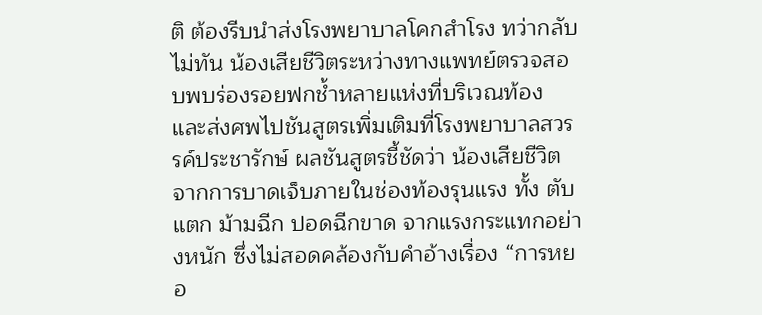ติ ต้องรีบนำส่งโรงพยาบาลโคกสำโรง ทว่ากลับไม่ทัน น้องเสียชีวิตระหว่างทางแพทย์ตรวจสอบพบร่องรอยฟกช้ำหลายแห่งที่บริเวณท้อง และส่งศพไปชันสูตรเพิ่มเติมที่โรงพยาบาลสวรรค์ประชารักษ์ ผลชันสูตรชี้ชัดว่า น้องเสียชีวิตจากการบาดเจ็บภายในช่องท้องรุนแรง ทั้ง ตับแตก ม้ามฉีก ปอดฉีกขาด จากแรงกระแทกอย่างหนัก ซึ่งไม่สอดคล้องกับคำอ้างเรื่อง “การหยอ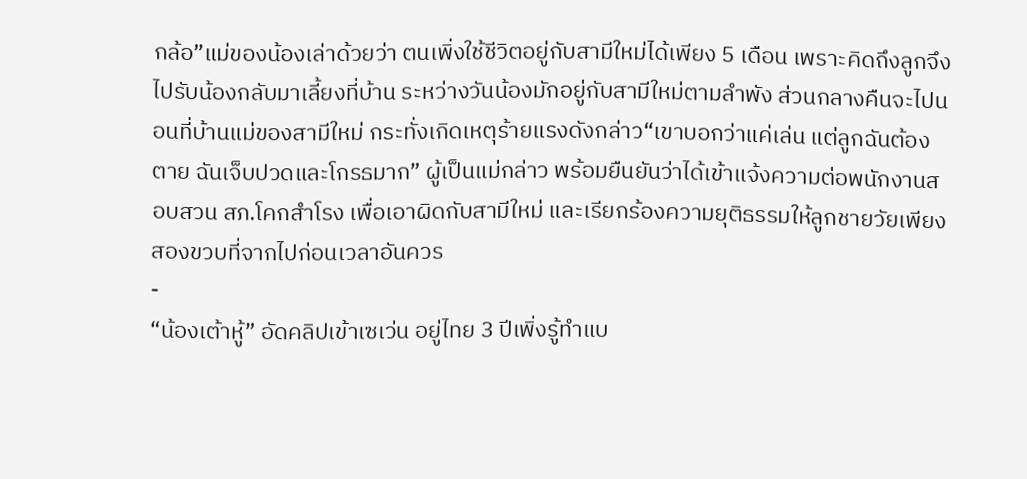กล้อ”แม่ของน้องเล่าด้วยว่า ตนเพิ่งใช้ชีวิตอยู่กับสามีใหม่ได้เพียง 5 เดือน เพราะคิดถึงลูกจึงไปรับน้องกลับมาเลี้ยงที่บ้าน ระหว่างวันน้องมักอยู่กับสามีใหม่ตามลำพัง ส่วนกลางคืนจะไปนอนที่บ้านแม่ของสามีใหม่ กระทั่งเกิดเหตุร้ายแรงดังกล่าว“เขาบอกว่าแค่เล่น แต่ลูกฉันต้องตาย ฉันเจ็บปวดและโกรธมาก” ผู้เป็นแม่กล่าว พร้อมยืนยันว่าได้เข้าแจ้งความต่อพนักงานสอบสวน สภ.โคกสำโรง เพื่อเอาผิดกับสามีใหม่ และเรียกร้องความยุติธรรมให้ลูกชายวัยเพียงสองขวบที่จากไปก่อนเวลาอันควร
-
“น้องเต้าหู้” อัดคลิปเข้าเซเว่น อยู่ไทย 3 ปีเพิ่งรู้ทำแบ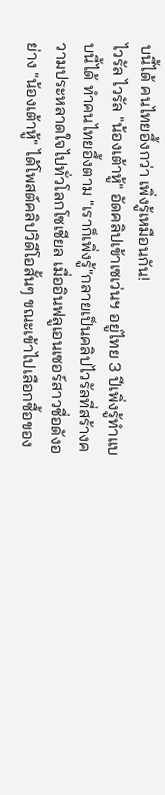บนี้ได้ คนไทยอึ้งกว่า เพิ่งรู้เหมือนกัน!
ไวรัล ไวรัล "น้องเต้าหู้" อัดคลิปเข้าเซเว่นฯ อยู่ไทย 3 ปีเพิ่งรู้ทำแบบนี้ได้ ทำคนไทยอึ้งตาม "เราก็เพิ่งรู้"กลายเป็นคลิปไวรัลที่สร้างความประหลาดใจไปทั่วโลกโซเชียล เมื่ออินฟลูเอนเซอร์สาวชื่อดังอย่าง "น้องเต้าหู้" ได้โพสต์คลิปวิดีโอสั้นๆ ขณะเข้าไปเลือกซื้อของ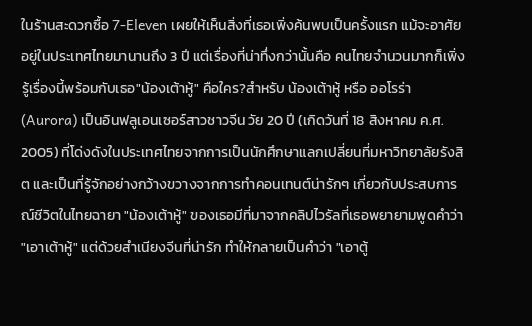ในร้านสะดวกซื้อ 7-Eleven เผยให้เห็นสิ่งที่เธอเพิ่งค้นพบเป็นครั้งแรก แม้จะอาศัยอยู่ในประเทศไทยมานานถึง 3 ปี แต่เรื่องที่น่าทึ่งกว่านั้นคือ คนไทยจำนวนมากก็เพิ่งรู้เรื่องนี้พร้อมกับเธอ"น้องเต้าหู้" คือใคร?สำหรับ น้องเต้าหู้ หรือ ออโรร่า (Aurora) เป็นอินฟลูเอนเซอร์สาวชาวจีน วัย 20 ปี (เกิดวันที่ 18 สิงหาคม ค.ศ. 2005) ที่โด่งดังในประเทศไทยจากการเป็นนักศึกษาแลกเปลี่ยนที่มหาวิทยาลัยรังสิต และเป็นที่รู้จักอย่างกว้างขวางจากการทำคอนเทนต์น่ารักๆ เกี่ยวกับประสบการณ์ชีวิตในไทยฉายา "น้องเต้าหู้" ของเธอมีที่มาจากคลิปไวรัลที่เธอพยายามพูดคำว่า "เอาเต้าหู้" แต่ด้วยสำเนียงจีนที่น่ารัก ทำให้กลายเป็นคำว่า "เอาตู้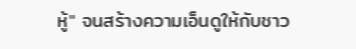หู้" จนสร้างความเอ็นดูให้กับชาว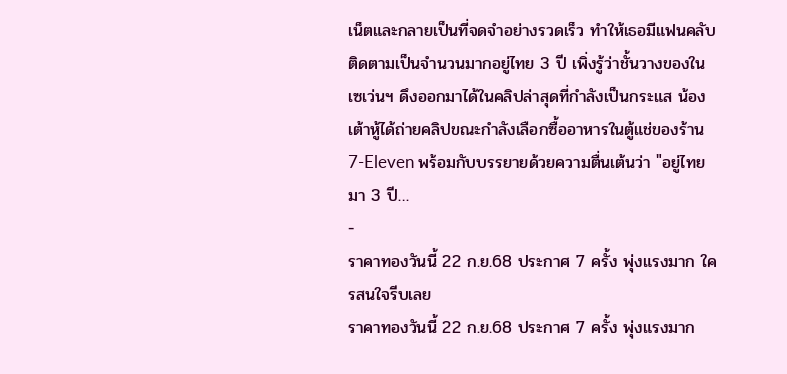เน็ตและกลายเป็นที่จดจำอย่างรวดเร็ว ทำให้เธอมีแฟนคลับติดตามเป็นจำนวนมากอยู่ไทย 3 ปี เพิ่งรู้ว่าชั้นวางของในเซเว่นฯ ดึงออกมาได้ในคลิปล่าสุดที่กำลังเป็นกระแส น้องเต้าหู้ได้ถ่ายคลิปขณะกำลังเลือกซื้ออาหารในตู้แช่ของร้าน 7-Eleven พร้อมกับบรรยายด้วยความตื่นเต้นว่า "อยู่ไทยมา 3 ปี…
-
ราคาทองวันนี้ 22 ก.ย.68 ประกาศ 7 ครั้ง พุ่งแรงมาก ใครสนใจรีบเลย
ราคาทองวันนี้ 22 ก.ย.68 ประกาศ 7 ครั้ง พุ่งแรงมาก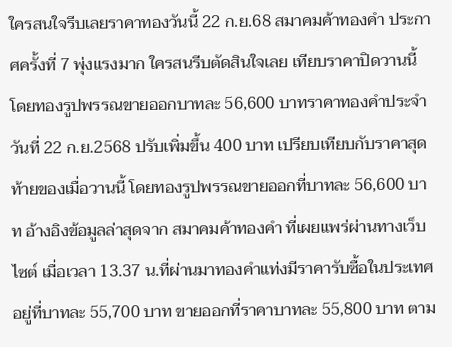ใครสนใจรีบเลยราคาทองวันนี้ 22 ก.ย.68 สมาคมค้าทองคำ ประกาศครั้งที่ 7 พุ่งแรงมาก ใครสนรีบตัดสินใจเลย เทียบราคาปิดวานนี้ โดยทองรูปพรรณขายออกบาทละ 56,600 บาทราคาทองคำประจำวันที่ 22 ก.ย.2568 ปรับเพิ่มขึ้น 400 บาท เปรียบเทียบกับราคาสุดท้ายของเมื่อวานนี้ โดยทองรูปพรรณขายออกที่บาทละ 56,600 บาท อ้างอิงข้อมูลล่าสุดจาก สมาคมค้าทองคำ ที่เผยแพร่ผ่านทางเว็บไซต์ เมื่อเวลา 13.37 น.ที่ผ่านมาทองคำแท่งมีราคารับซื้อในประเทศอยู่ที่บาทละ 55,700 บาท ขายออกที่ราคาบาทละ 55,800 บาท ตาม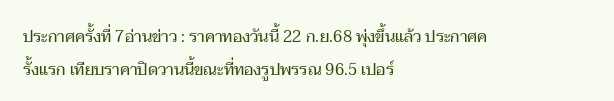ประกาศครั้งที่ 7อ่านข่าว : ราคาทองวันนี้ 22 ก.ย.68 พุ่งขึ้นแล้ว ประกาศครั้งแรก เทียบราคาปิดวานนี้ขณะที่ทองรูปพรรณ 96.5 เปอร์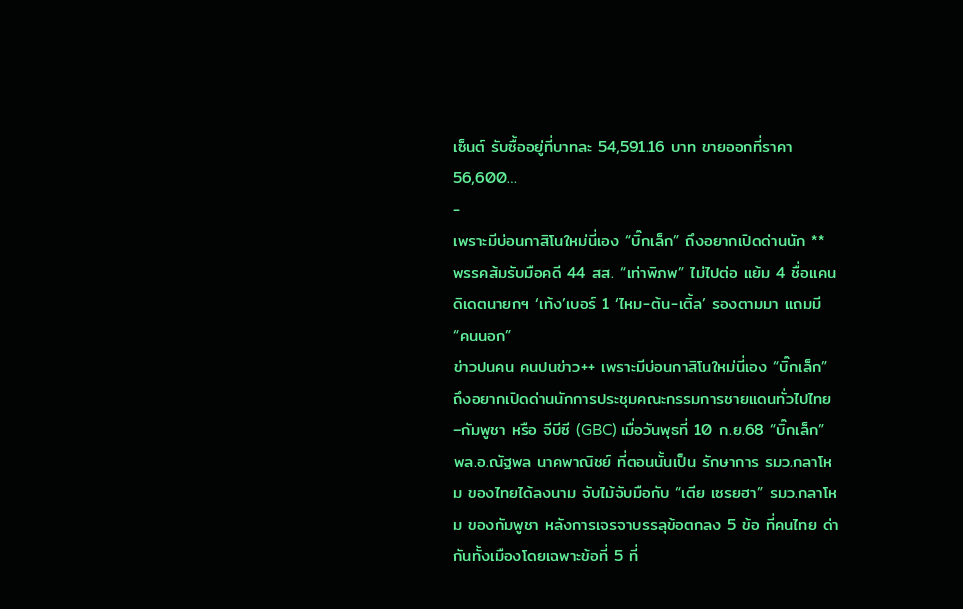เซ็นต์ รับซื้ออยู่ที่บาทละ 54,591.16 บาท ขายออกที่ราคา 56,600…
-
เพราะมีบ่อนกาสิโนใหม่นี่เอง “บิ๊กเล็ก” ถึงอยากเปิดด่านนัก ** พรรคส้มรับมือคดี 44 สส. “เท่าพิภพ” ไม่ไปต่อ แย้ม 4 ชื่อแคนดิเดตนายกฯ ‘เท้ง’เบอร์ 1 ‘ไหม-ต้น-เติ้ล’ รองตามมา แถมมี “คนนอก”
ข่าวปนคน คนปนข่าว++ เพราะมีบ่อนกาสิโนใหม่นี่เอง “บิ๊กเล็ก” ถึงอยากเปิดด่านนักการประชุมคณะกรรมการชายแดนทั่วไปไทย–กัมพูชา หรือ จีบีซี (GBC) เมื่อวันพุธที่ 10 ก.ย.68 “บิ๊กเล็ก” พล.อ.ณัฐพล นาคพาณิชย์ ที่ตอนนั้นเป็น รักษาการ รมว.กลาโหม ของไทยได้ลงนาม จับไม้จับมือกับ “เตีย เซรยฮา” รมว.กลาโหม ของกัมพูชา หลังการเจรจาบรรลุข้อตกลง 5 ข้อ ที่คนไทย ด่ากันทั้งเมืองโดยเฉพาะข้อที่ 5 ที่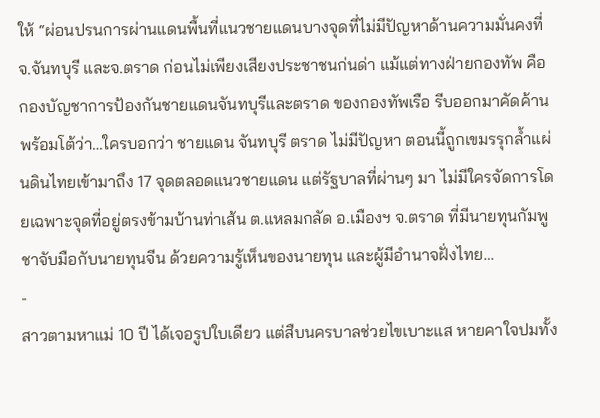ให้ “ผ่อนปรนการผ่านแดนพื้นที่แนวชายแดนบางจุดที่ไม่มีปัญหาด้านความมั่นคงที่ จ.จันทบุรี และจ.ตราด ก่อนไม่เพียงเสียงประชาชนก่นด่า แม้แต่ทางฝ่ายกองทัพ คือกองบัญชาการป้องกันชายแดนจันทบุรีและตราด ของกองทัพเรือ รีบออกมาคัดค้าน พร้อมโต้ว่า…ใครบอกว่า ชายแดน จันทบุรี ตราด ไม่มีปัญหา ตอนนี้ถูกเขมรรุกล้ำแผ่นดินไทยเข้ามาถึง 17 จุดตลอดแนวชายแดน แต่รัฐบาลที่ผ่านๆ มา ไม่มีใครจัดการโดยเฉพาะจุดที่อยู่ตรงข้ามบ้านท่าเส้น ต.แหลมกลัด อ.เมืองฯ จ.ตราด ที่มีนายทุนกัมพูชาจับมือกับนายทุนจีน ด้วยความรู้เห็นของนายทุน และผู้มีอำนาจฝั่งไทย…
-
สาวตามหาแม่ 10 ปี ได้เจอรูปใบเดียว แต่สืบนครบาลช่วยไขเบาะแส หายคาใจปมทั้ง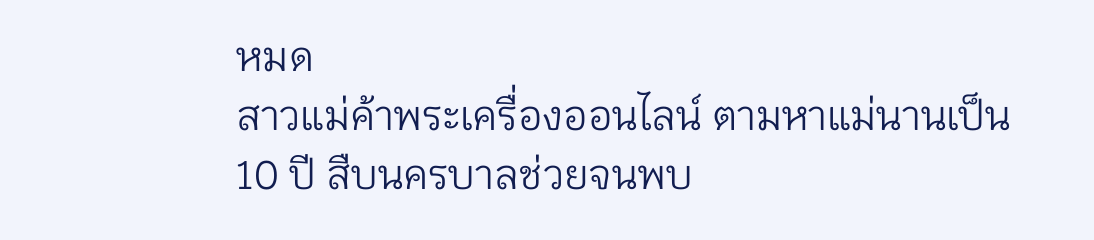หมด
สาวแม่ค้าพระเครื่องออนไลน์ ตามหาแม่นานเป็น 10 ปี สืบนครบาลช่วยจนพบ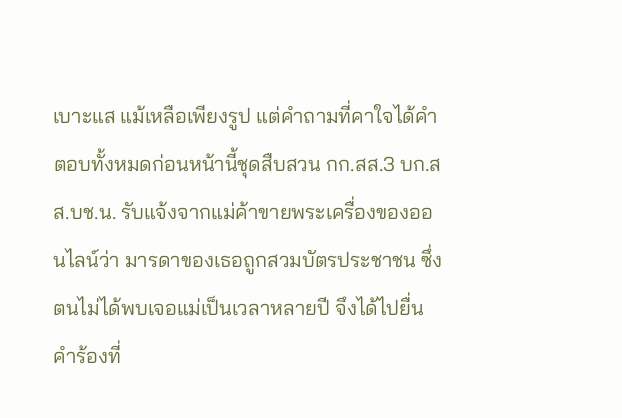เบาะแส แม้เหลือเพียงรูป แต่คำถามที่คาใจได้คำตอบทั้งหมดก่อนหน้านี้ชุดสืบสวน กก.สส.3 บก.สส.บช.น. รับแจ้งจากแม่ค้าขายพระเครื่องของออนไลน์ว่า มารดาของเธอถูกสวมบัตรประชาชน ซึ่งตนไม่ได้พบเจอแม่เป็นเวลาหลายปี จึงได้ไปยื่นคำร้องที่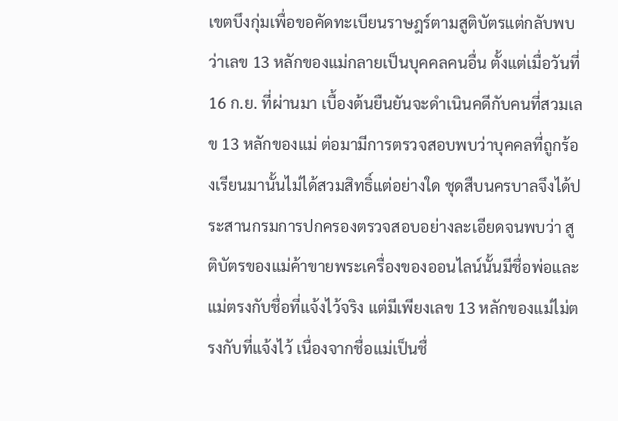เขตบึงกุ่มเพื่อขอคัดทะเบียนราษฎร์ตามสูติบัตรแต่กลับพบว่าเลข 13 หลักของแม่กลายเป็นบุคคลคนอื่น ตั้งแต่เมื่อวันที่ 16 ก.ย. ที่ผ่านมา เบื้องต้นยืนยันจะดำเนินคดีกับคนที่สวมเลข 13 หลักของแม่ ต่อมามีการตรวจสอบพบว่าบุคคลที่ถูกร้องเรียนมานั้นไม่ได้สวมสิทธิ์แต่อย่างใด ชุดสืบนครบาลจึงได้ประสานกรมการปกครองตรวจสอบอย่างละเอียดจนพบว่า สูติบัตรของแม่ค้าขายพระเครื่องของออนไลน์นั้นมีชื่อพ่อและแม่ตรงกับชื่อที่แจ้งไว้จริง แต่มีเพียงเลข 13 หลักของแม่ไม่ตรงกับที่แจ้งไว้ เนื่องจากชื่อแม่เป็นชื่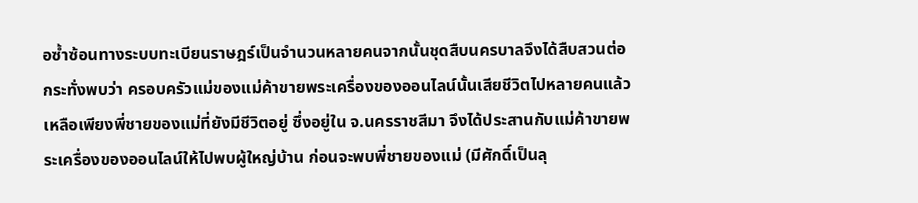อซ้ำซ้อนทางระบบทะเบียนราษฎร์เป็นจำนวนหลายคนจากนั้นชุดสืบนครบาลจึงได้สืบสวนต่อกระทั่งพบว่า ครอบครัวแม่ของแม่ค้าขายพระเครื่องของออนไลน์นั้นเสียชีวิตไปหลายคนแล้ว เหลือเพียงพี่ชายของแม่ที่ยังมีชีวิตอยู่ ซึ่งอยู่ใน จ.นครราชสีมา จึงได้ประสานกับแม่ค้าขายพระเครื่องของออนไลน์ให้ไปพบผู้ใหญ่บ้าน ก่อนจะพบพี่ชายของแม่ (มีศักดิ์เป็นลุ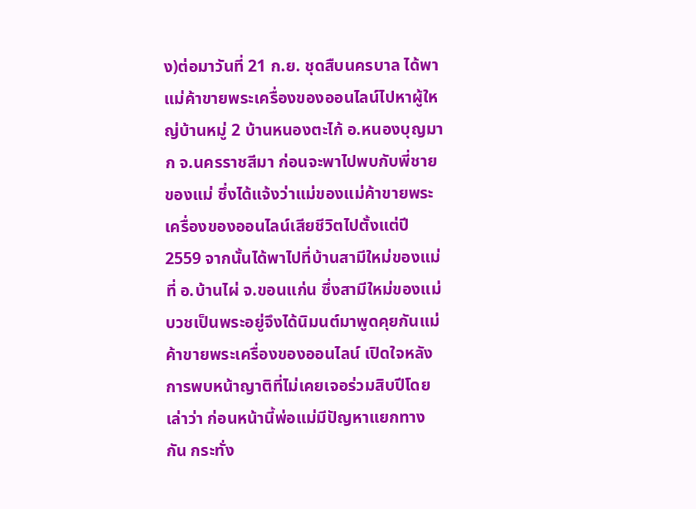ง)ต่อมาวันที่ 21 ก.ย. ชุดสืบนครบาล ได้พาแม่ค้าขายพระเครื่องของออนไลน์ไปหาผู้ใหญ่บ้านหมู่ 2 บ้านหนองตะไก้ อ.หนองบุญมาก จ.นครราชสีมา ก่อนจะพาไปพบกับพี่ชายของแม่ ซึ่งได้แจ้งว่าแม่ของแม่ค้าขายพระเครื่องของออนไลน์เสียชีวิตไปตั้งแต่ปี 2559 จากนั้นได้พาไปที่บ้านสามีใหม่ของแม่ ที่ อ.บ้านไผ่ จ.ขอนแก่น ซึ่งสามีใหม่ของแม่บวชเป็นพระอยู่จึงได้นิมนต์มาพูดคุยกันแม่ค้าขายพระเครื่องของออนไลน์ เปิดใจหลังการพบหน้าญาติที่ไม่เคยเจอร่วมสิบปีโดยเล่าว่า ก่อนหน้านี้พ่อแม่มีปัญหาแยกทางกัน กระทั่ง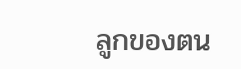ลูกของตน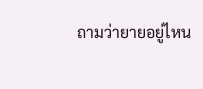ถามว่ายายอยู่ไหน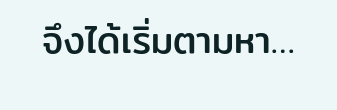จึงได้เริ่มตามหา…